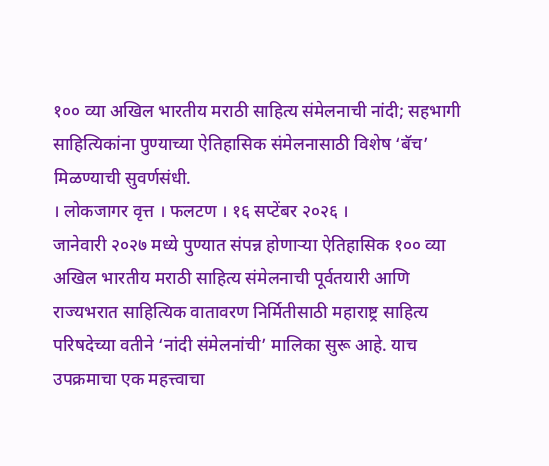१०० व्या अखिल भारतीय मराठी साहित्य संमेलनाची नांदी; सहभागी साहित्यिकांना पुण्याच्या ऐतिहासिक संमेलनासाठी विशेष ‘बॅच’ मिळण्याची सुवर्णसंधी.
। लोकजागर वृत्त । फलटण । १६ सप्टेंबर २०२६ ।
जानेवारी २०२७ मध्ये पुण्यात संपन्न होणाऱ्या ऐतिहासिक १०० व्या अखिल भारतीय मराठी साहित्य संमेलनाची पूर्वतयारी आणि राज्यभरात साहित्यिक वातावरण निर्मितीसाठी महाराष्ट्र साहित्य परिषदेच्या वतीने ‘नांदी संमेलनांची’ मालिका सुरू आहे. याच उपक्रमाचा एक महत्त्वाचा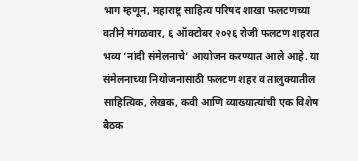भाग म्हणून, महाराष्ट्र साहित्य परिषद शाखा फलटणच्या वतीने मंगळवार, ६ ऑक्टोबर २०२६ रोजी फलटण शहरात भव्य ‘नांदी संमेलनाचे’ आयोजन करण्यात आले आहे. या संमेलनाच्या नियोजनासाठी फलटण शहर व तालुक्यातील साहित्यिक, लेखक, कवी आणि व्याख्यात्यांची एक विशेष बैठक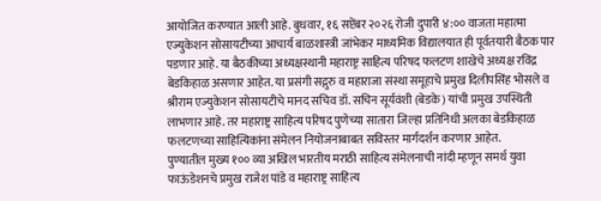आयोजित करण्यात आली आहे. बुधवार, १६ सप्टेंबर २०२६ रोजी दुपारी ४:०० वाजता महात्मा एज्युकेशन सोसायटीच्या आचार्य बाळशास्त्री जांभेकर माध्यमिक विद्यालयात ही पूर्वतयारी बैठक पार पडणार आहे. या बैठकीच्या अध्यक्षस्थानी महाराष्ट्र साहित्य परिषद फलटण शाखेचे अध्यक्ष रविंद्र बेडकिहाळ असणार आहेत. या प्रसंगी सद्गुरु व महाराजा संस्था समूहाचे प्रमुख दिलीपसिंह भोसले व श्रीराम एज्युकेशन सोसायटीचे मानद सचिव डॉ. सचिन सूर्यवंशी (बेडके) यांची प्रमुख उपस्थिती लाभणार आहे. तर महाराष्ट्र साहित्य परिषद पुणेच्या सातारा जिल्हा प्रतिनिधी अलका बेडकिहाळ फलटणच्या साहित्यिकांना संमेलन नियोजनाबाबत सविस्तर मार्गदर्शन करणार आहेत.
पुण्यातील मुख्य १०० व्या अखिल भारतीय मराठी साहित्य संमेलनाची नांदी म्हणून समर्थ युवा फाऊंडेशनचे प्रमुख राजेश पांडे व महाराष्ट्र साहित्य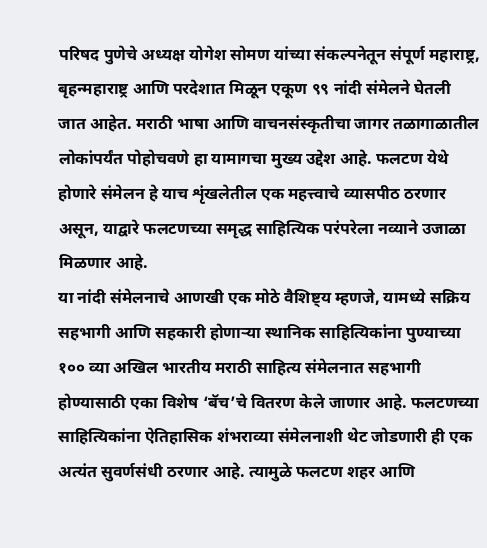परिषद पुणेचे अध्यक्ष योगेश सोमण यांच्या संकल्पनेतून संपूर्ण महाराष्ट्र, बृहन्महाराष्ट्र आणि परदेशात मिळून एकूण ९९ नांदी संमेलने घेतली जात आहेत. मराठी भाषा आणि वाचनसंस्कृतीचा जागर तळागाळातील लोकांपर्यंत पोहोचवणे हा यामागचा मुख्य उद्देश आहे. फलटण येथे होणारे संमेलन हे याच शृंखलेतील एक महत्त्वाचे व्यासपीठ ठरणार असून, याद्वारे फलटणच्या समृद्ध साहित्यिक परंपरेला नव्याने उजाळा मिळणार आहे.
या नांदी संमेलनाचे आणखी एक मोठे वैशिष्ट्य म्हणजे, यामध्ये सक्रिय सहभागी आणि सहकारी होणाऱ्या स्थानिक साहित्यिकांना पुण्याच्या १०० व्या अखिल भारतीय मराठी साहित्य संमेलनात सहभागी होण्यासाठी एका विशेष ‘बॅच’चे वितरण केले जाणार आहे. फलटणच्या साहित्यिकांना ऐतिहासिक शंभराव्या संमेलनाशी थेट जोडणारी ही एक अत्यंत सुवर्णसंधी ठरणार आहे. त्यामुळे फलटण शहर आणि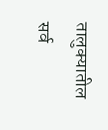तालुक्यातील सर्व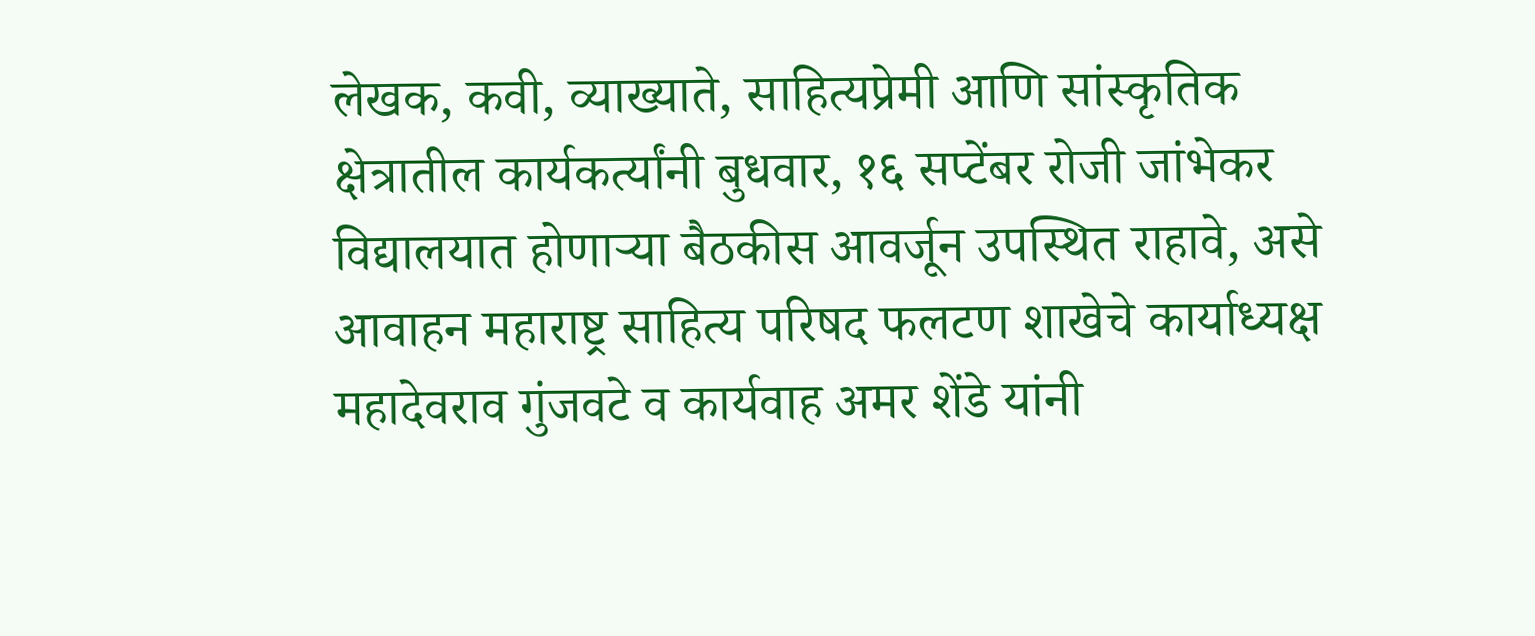लेखक, कवी, व्याख्याते, साहित्यप्रेमी आणि सांस्कृतिक क्षेत्रातील कार्यकर्त्यांनी बुधवार, १६ सप्टेंबर रोजी जांभेकर विद्यालयात होणाऱ्या बैठकीस आवर्जून उपस्थित राहावे, असे आवाहन महाराष्ट्र साहित्य परिषद फलटण शाखेचे कार्याध्यक्ष महादेवराव गुंजवटे व कार्यवाह अमर शेंडे यांनी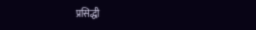प्रसिद्धी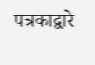पत्रकाद्वारे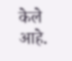केले आहे.